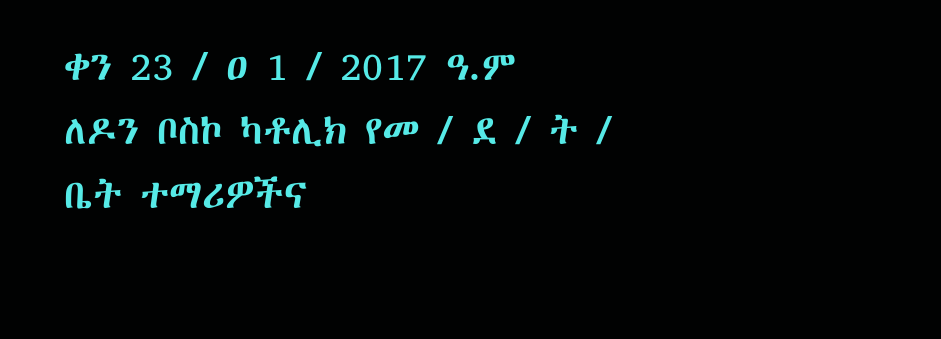ቀን 23 / ዐ 1 / 2017 ዓ.ም
ለዶን ቦስኮ ካቶሊክ የመ / ደ / ት / ቤት ተማሪዎችና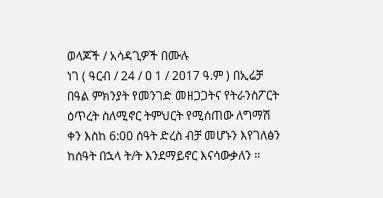ወላጆች / አሳዳጊዎች በሙሉ
ነገ ( ዓርብ / 24 / ዐ 1 / 2017 ዓ.ም ) በኢሬቻ በዓል ምክንያት የመንገድ መዘጋጋትና የትራንስፖርት ዕጥረት ስለሚኖር ትምህርት የሚሰጠው ለግማሽ ቀን እስከ 6:00 ሰዓት ድረስ ብቻ መሆኑን እየገለፅን ከሰዓት በኋላ ት/ት እንደማይኖር እናሳውቃለን ።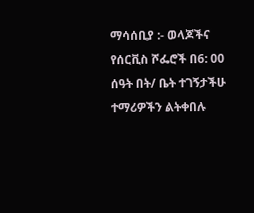ማሳሰቢያ :- ወላጆችና የሰርቪስ ሾፌሮች በ6: 00 ሰዓት በት/ ቤት ተገኝታችሁ ተማሪዎችን ልትቀበሉ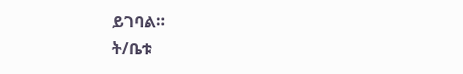ይገባል።
ት/ቤቱ